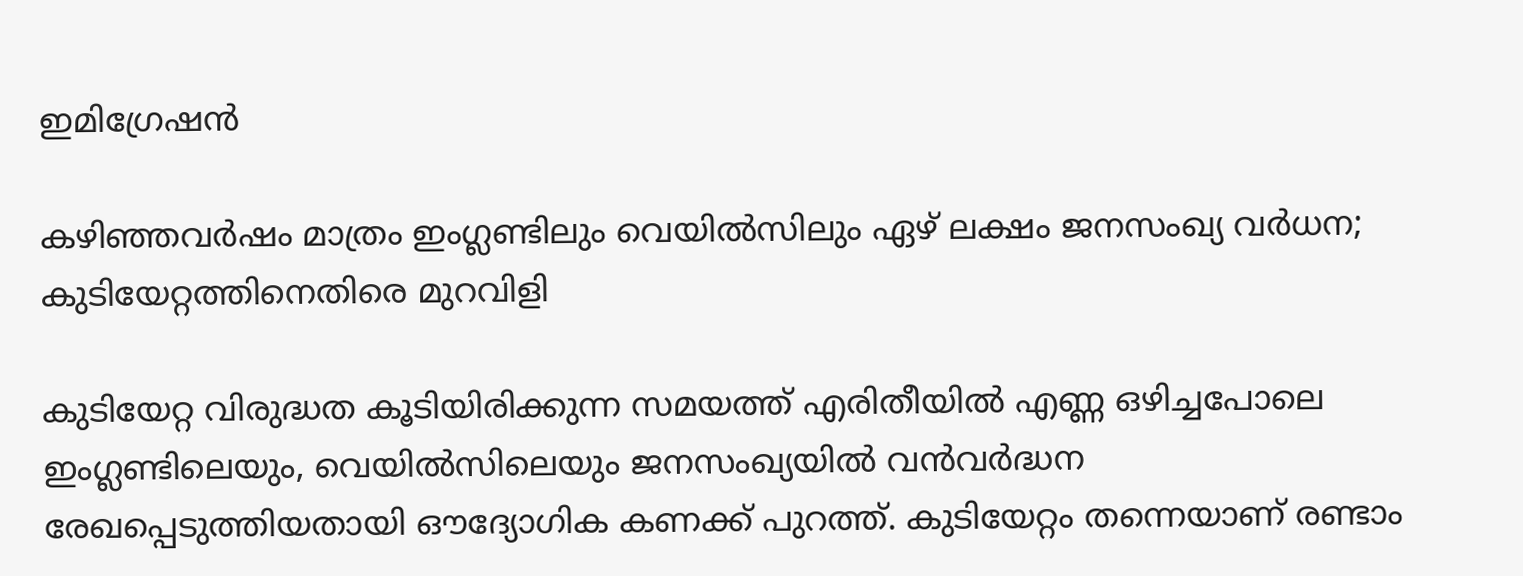ഇമിഗ്രേഷന്‍

കഴിഞ്ഞവര്‍ഷം മാത്രം ഇംഗ്ലണ്ടിലും വെയില്‍സിലും ഏഴ് ലക്ഷം ജനസംഖ്യ വര്‍ധന; കുടിയേറ്റത്തിനെതിരെ മുറവിളി

കുടിയേറ്റ വിരുദ്ധത കൂടിയിരിക്കുന്ന സമയത്ത് എരിതീയില്‍ എണ്ണ ഒഴിച്ചപോലെ ഇംഗ്ലണ്ടിലെയും, വെയില്‍സിലെയും ജനസംഖ്യയില്‍ വന്‍വര്‍ദ്ധന രേഖപ്പെടുത്തിയതായി ഔദ്യോഗിക കണക്ക് പുറത്ത്. കുടിയേറ്റം തന്നെയാണ് രണ്ടാം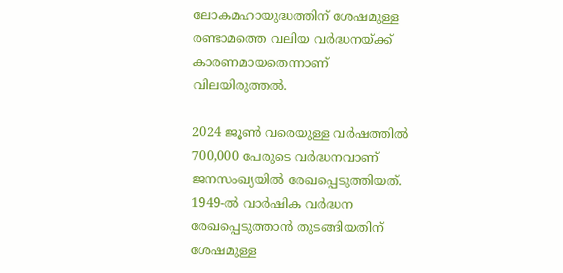ലോകമഹായുദ്ധത്തിന് ശേഷമുള്ള രണ്ടാമത്തെ വലിയ വര്‍ദ്ധനയ്ക്ക് കാരണമായതെന്നാണ് വിലയിരുത്തല്‍.

2024 ജൂണ്‍ വരെയുള്ള വര്‍ഷത്തില്‍ 700,000 പേരുടെ വര്‍ദ്ധനവാണ് ജനസംഖ്യയില്‍ രേഖപ്പെടുത്തിയത്. 1949-ല്‍ വാര്‍ഷിക വര്‍ദ്ധന രേഖപ്പെടുത്താന്‍ തുടങ്ങിയതിന് ശേഷമുള്ള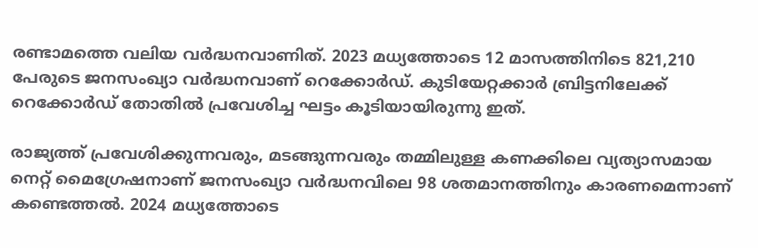രണ്ടാമത്തെ വലിയ വര്‍ദ്ധനവാണിത്. 2023 മധ്യത്തോടെ 12 മാസത്തിനിടെ 821,210 പേരുടെ ജനസംഖ്യാ വര്‍ദ്ധനവാണ് റെക്കോര്‍ഡ്. കുടിയേറ്റക്കാര്‍ ബ്രിട്ടനിലേക്ക് റെക്കോര്‍ഡ് തോതില്‍ പ്രവേശിച്ച ഘട്ടം കൂടിയായിരുന്നു ഇത്.

രാജ്യത്ത് പ്രവേശിക്കുന്നവരും, മടങ്ങുന്നവരും തമ്മിലുള്ള കണക്കിലെ വ്യത്യാസമായ നെറ്റ് മൈഗ്രേഷനാണ് ജനസംഖ്യാ വര്‍ദ്ധനവിലെ 98 ശതമാനത്തിനും കാരണമെന്നാണ് കണ്ടെത്തല്‍. 2024 മധ്യത്തോടെ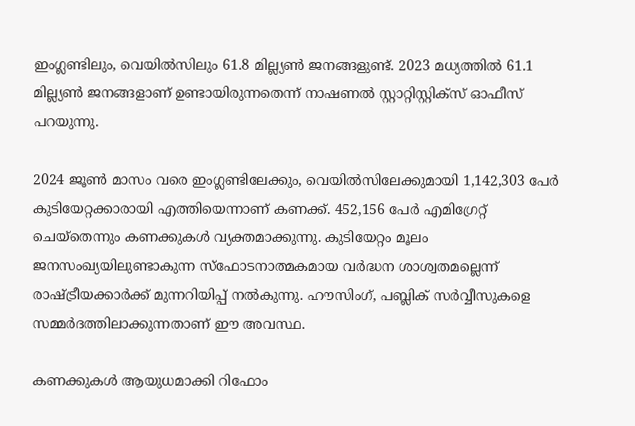ഇംഗ്ലണ്ടിലും, വെയില്‍സിലും 61.8 മില്ല്യണ്‍ ജനങ്ങളുണ്ട്. 2023 മധ്യത്തില്‍ 61.1 മില്ല്യണ്‍ ജനങ്ങളാണ് ഉണ്ടായിരുന്നതെന്ന് നാഷണല്‍ സ്റ്റാറ്റിസ്റ്റിക്‌സ് ഓഫീസ് പറയുന്നു.

2024 ജൂണ്‍ മാസം വരെ ഇംഗ്ലണ്ടിലേക്കും, വെയില്‍സിലേക്കുമായി 1,142,303 പേര്‍ കുടിയേറ്റക്കാരായി എത്തിയെന്നാണ് കണക്ക്. 452,156 പേര്‍ എമിഗ്രേറ്റ് ചെയ്‌തെന്നും കണക്കുകള്‍ വ്യക്തമാക്കുന്നു. കുടിയേറ്റം മൂലം ജനസംഖ്യയിലുണ്ടാകുന്ന സ്‌ഫോടനാത്മകമായ വര്‍ദ്ധന ശാശ്വതമല്ലെന്ന് രാഷ്ട്രീയക്കാര്‍ക്ക് മുന്നറിയിപ്പ് നല്‍കുന്നു. ഹൗസിംഗ്, പബ്ലിക് സര്‍വ്വീസുകളെ സമ്മര്‍ദത്തിലാക്കുന്നതാണ് ഈ അവസ്ഥ.

കണക്കുകള്‍ ആയുധമാക്കി റിഫോം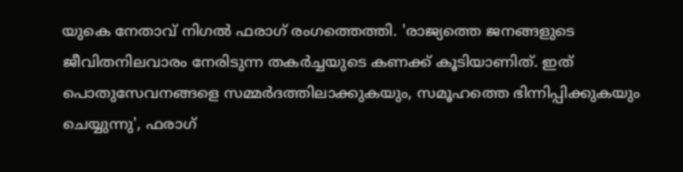യുകെ നേതാവ് നിഗല്‍ ഫരാഗ് രംഗത്തെത്തി. 'രാജ്യത്തെ ജനങ്ങളുടെ ജീവിതനിലവാരം നേരിടുന്ന തകര്‍ച്ചയുടെ കണക്ക് കൂടിയാണിത്. ഇത് പൊതുസേവനങ്ങളെ സമ്മര്‍ദത്തിലാക്കുകയും, സമൂഹത്തെ ഭിന്നിപ്പിക്കുകയും ചെയ്യുന്നു', ഫരാഗ്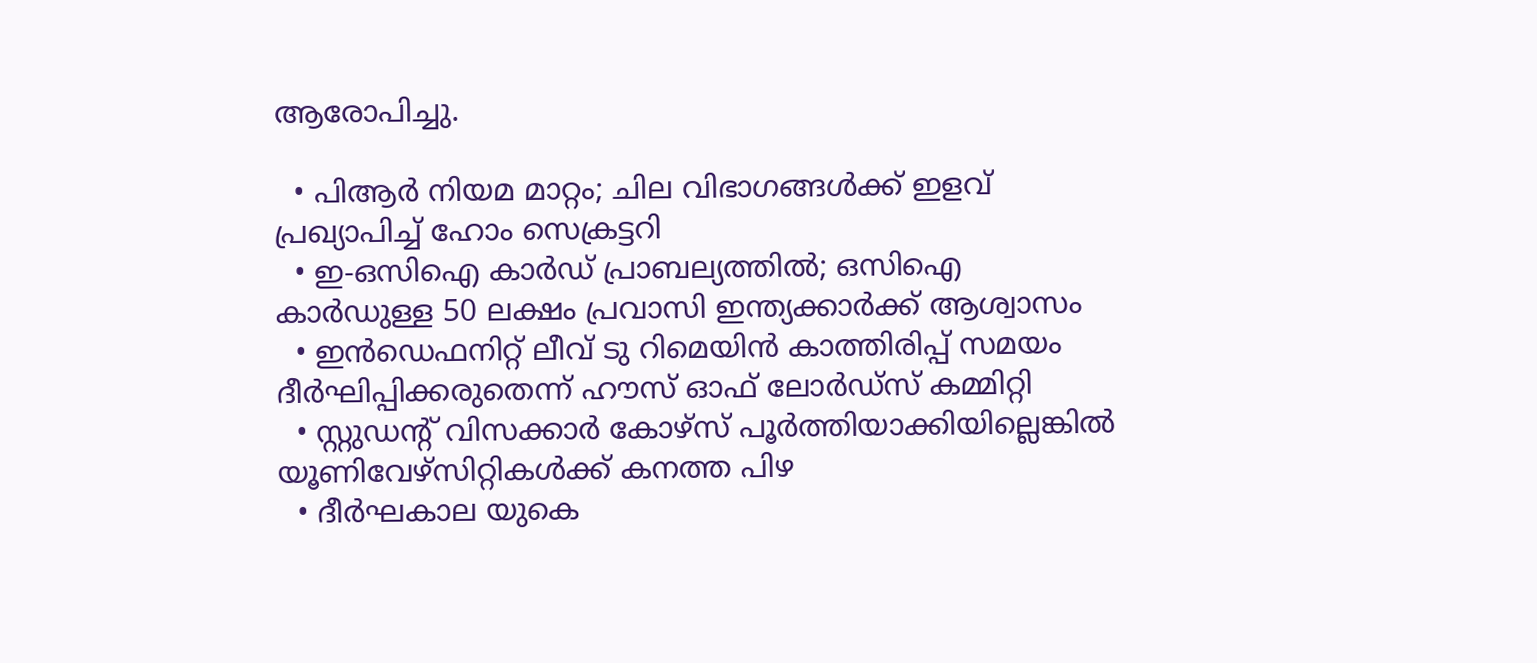ആരോപിച്ചു.

  • പിആര്‍ നിയമ മാറ്റം; ചില വിഭാഗങ്ങള്‍ക്ക്‌ ഇളവ് പ്രഖ്യാപിച്ച് ഹോം സെക്രട്ടറി
  • ഇ-ഒസിഐ കാര്‍ഡ് പ്രാബല്യത്തില്‍; ഒസിഐ കാര്‍ഡുള്ള 50 ലക്ഷം പ്രവാസി ഇന്ത്യക്കാര്‍ക്ക് ആശ്വാസം
  • ഇന്‍ഡെഫനിറ്റ് ലീവ് ടു റിമെയിന്‍ കാത്തിരിപ്പ് സമയം ദീര്‍ഘിപ്പിക്കരുതെന്ന് ഹൗസ് ഓഫ് ലോര്‍ഡ്‌സ് കമ്മിറ്റി
  • സ്റ്റുഡന്റ് വിസക്കാര്‍ കോഴ്‌സ് പൂര്‍ത്തിയാക്കിയില്ലെങ്കില്‍ യൂണിവേഴ്‌സിറ്റികള്‍ക്ക് കനത്ത പിഴ
  • ദീര്‍ഘകാല യുകെ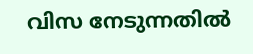വിസ നേടുന്നതില്‍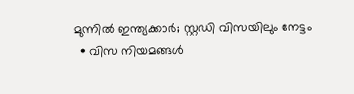മുന്നില്‍ ഇന്ത്യക്കാര്‍; സ്റ്റഡി വിസയിലും നേട്ടം
  • വിസ നിയമങ്ങള്‍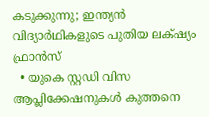കടുക്കുന്നു; ഇന്ത്യന്‍ വിദ്യാര്‍ഥികളുടെ പുതിയ ലക്‌ഷ്യം ഫ്രാന്‍സ്
  • യുകെ സ്റ്റഡി വിസ ആപ്ലിക്കേഷനുകള്‍ കുത്തനെ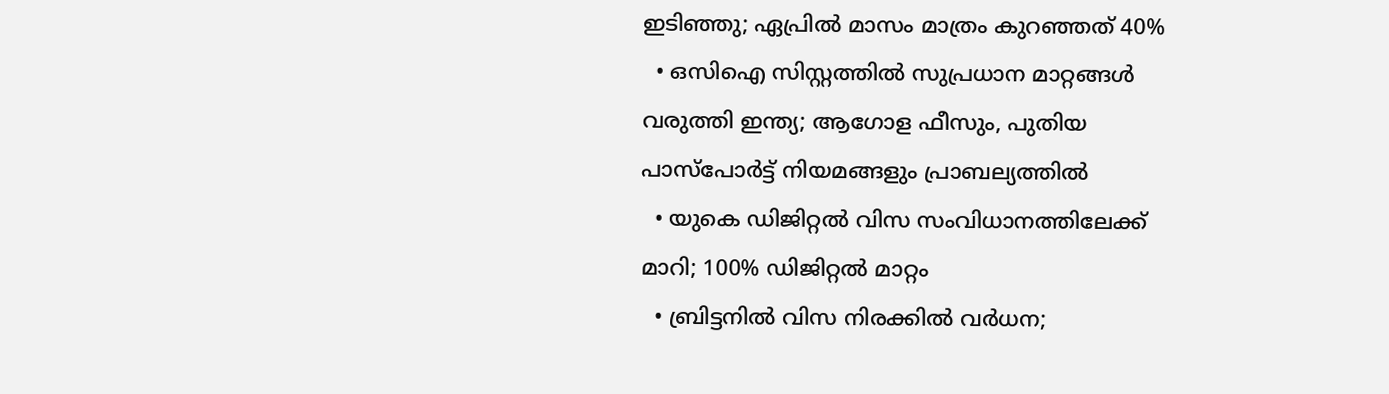ഇടിഞ്ഞു; ഏപ്രില്‍ മാസം മാത്രം കുറഞ്ഞത് 40%
  • ഒസിഐ സിസ്റ്റത്തില്‍ സുപ്രധാന മാറ്റങ്ങള്‍ വരുത്തി ഇന്ത്യ; ആഗോള ഫീസും, പുതിയ പാസ്‌പോര്‍ട്ട് നിയമങ്ങളും പ്രാബല്യത്തില്‍
  • യുകെ ഡിജിറ്റല്‍ വിസ സംവിധാനത്തിലേക്ക് മാറി; 100% ഡിജിറ്റല്‍ മാറ്റം
  • ബ്രിട്ടനില്‍ വിസ നിരക്കില്‍ വര്‍ധന;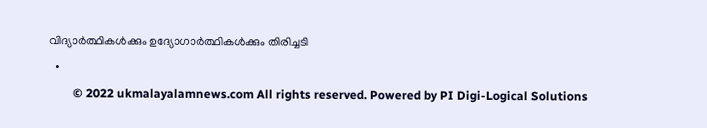വിദ്യാര്‍ത്ഥികള്‍ക്കും ഉദ്യോഗാര്‍ത്ഥികള്‍ക്കും തിരിച്ചടി
  •
        © 2022 ukmalayalamnews.com All rights reserved. Powered by PI Digi-Logical Solutions